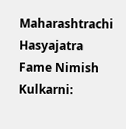Maharashtrachi Hasyajatra Fame Nimish Kulkarni: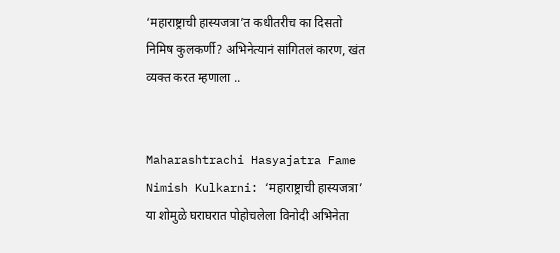‘महाराष्ट्राची हास्यजत्रा’त कधीतरीच का दिसतो निमिष कुलकर्णी? अभिनेत्यानं सांगितलं कारण, खंत व्यक्त करत म्हणाला ..


Maharashtrachi Hasyajatra Fame Nimish Kulkarni: ‘महाराष्ट्राची हास्यजत्रा’ या शोमुळे घराघरात पोहोचलेला विनोदी अभिनेता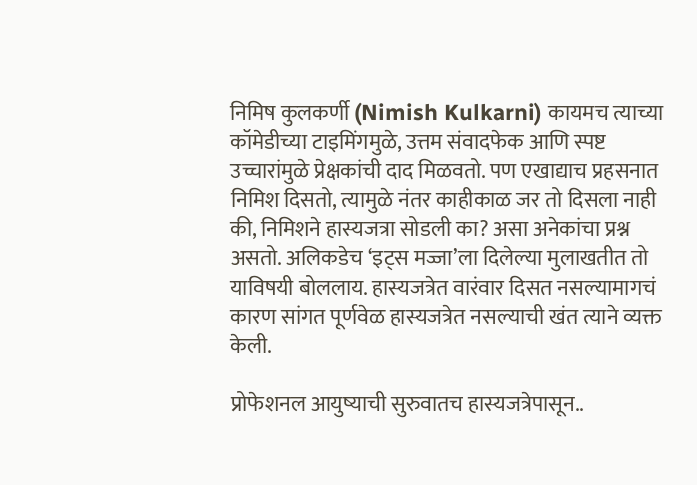निमिष कुलकर्णी (Nimish Kulkarni) कायमच त्याच्या कॉमेडीच्या टाइमिंगमुळे, उत्तम संवादफेक आणि स्पष्ट उच्चारांमुळे प्रेक्षकांची दाद मिळवतो. पण एखाद्याच प्रहसनात निमिश दिसतो, त्यामुळे नंतर काहीकाळ जर तो दिसला नाही की, निमिशने हास्यजत्रा सोडली का? असा अनेकांचा प्रश्न असतो. अलिकडेच ‘इट्स मज्जा’ला दिलेल्या मुलाखतीत तो याविषयी बोललाय. हास्यजत्रेत वारंवार दिसत नसल्यामागचं कारण सांगत पूर्णवेळ हास्यजत्रेत नसल्याची खंत त्याने व्यक्त केली.

प्रोफेशनल आयुष्याची सुरुवातच हास्यजत्रेपासून..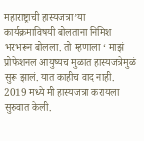महाराष्ट्राची हास्यजत्रा’या कार्यक्रमाविषयी बोलताना निमिश भरभरून बोलला. तो म्हणाला ‘ माझं प्रोफेशनल आयुष्यच मुळात हास्यजत्रेमुळं सुरू झालं. यात काहीच वाद नाही. 2019 मध्ये मी हास्यजत्रा करायला सुरुवात केली.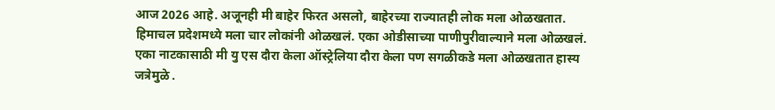आज 2026 आहे. अजूनही मी बाहेर फिरत असलो, बाहेरच्या राज्यातही लोक मला ओळखतात. हिमाचल प्रदेशमध्ये मला चार लोकांनी ओळखलं. एका ओडीसाच्या पाणीपुरीवाल्याने मला ओळखलं. एका नाटकासाठी मी यु एस दौरा केला ऑस्ट्रेलिया दौरा केला पण सगळीकडे मला ओळखतात हास्य जत्रेमुळे .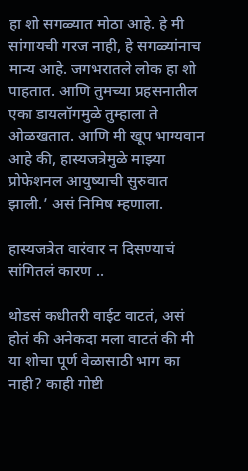हा शो सगळ्यात मोठा आहे. हे मी सांगायची गरज नाही, हे सगळ्यांनाच मान्य आहे. जगभरातले लोक हा शो पाहतात. आणि तुमच्या प्रहसनातील एका डायलॉगमुळे तुम्हाला ते ओळखतात. आणि मी खूप भाग्यवान आहे की, हास्यजत्रेमुळे माझ्या प्रोफेशनल आयुष्याची सुरुवात झाली.’ असं निमिष म्हणाला.

हास्यजत्रेत वारंवार न दिसण्याचं सांगितलं कारण ..

थोडसं कधीतरी वाईट वाटतं, असं होतं की अनेकदा मला वाटतं की मी या शोचा पूर्ण वेळासाठी भाग का नाही? काही गोष्टी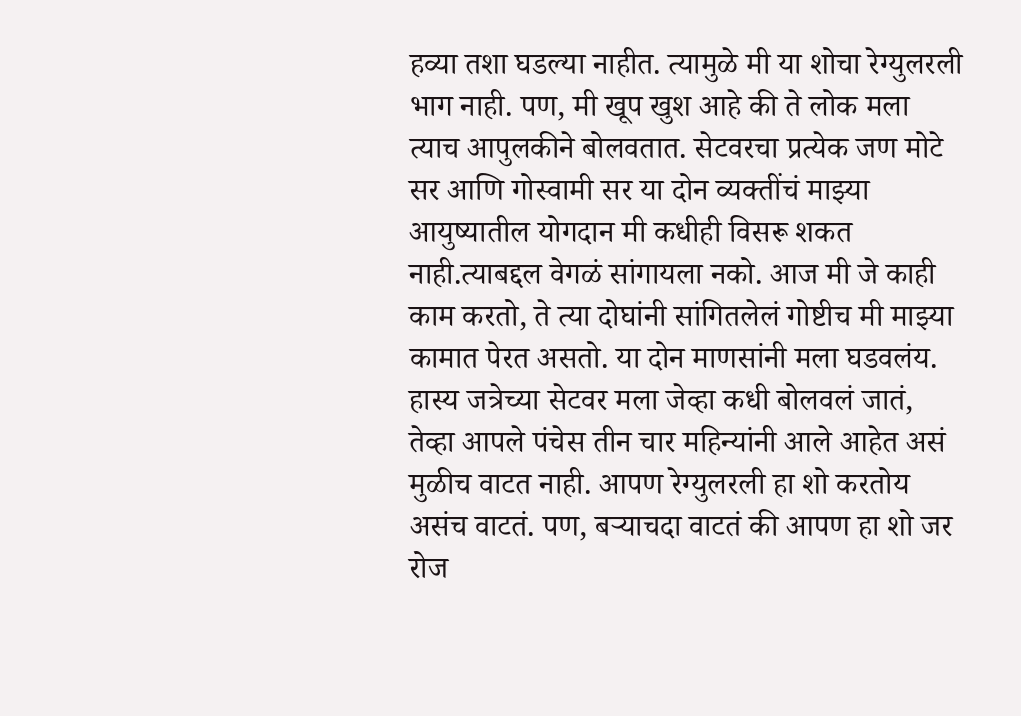हव्या तशा घडल्या नाहीत. त्यामुळे मी या शोचा रेग्युलरली भाग नाही. पण, मी खूप खुश आहे की ते लोक मला त्याच आपुलकीने बोलवतात. सेटवरचा प्रत्येक जण मोटे सर आणि गोस्वामी सर या दोन व्यक्तींचं माझ्या आयुष्यातील योगदान मी कधीही विसरू शकत नाही.त्याबद्दल वेगळं सांगायला नको. आज मी जे काही काम करतो, ते त्या दोघांनी सांगितलेलं गोष्टीच मी माझ्या कामात पेरत असतो. या दोन माणसांनी मला घडवलंय. हास्य जत्रेच्या सेटवर मला जेव्हा कधी बोलवलं जातं, तेव्हा आपले पंचेस तीन चार महिन्यांनी आले आहेत असं मुळीच वाटत नाही. आपण रेग्युलरली हा शो करतोय असंच वाटतं. पण, बऱ्याचदा वाटतं की आपण हा शो जर रोज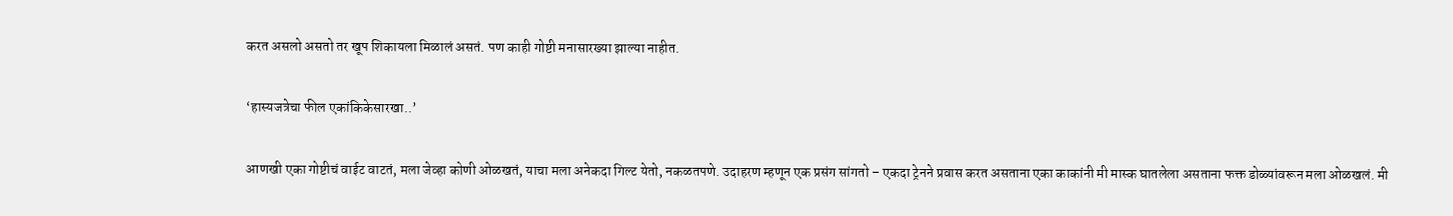करत असलो असतो तर खूप शिकायला मिळालं असतं. पण काही गोष्टी मनासारख्या झाल्या नाहीत.

‘हास्यजत्रेचा फील एकांकिकेसारखा..’

आणखी एका गोष्टीचं वाईट वाटतं, मला जेव्हा कोणी ओळखतं, याचा मला अनेकदा गिल्ट येतो, नकळतपणे. उदाहरण म्हणून एक प्रसंग सांगतो – एकदा ट्रेनने प्रवास करत असताना एका काकांनी मी मास्क घातलेला असताना फक्त डोळ्यांवरून मला ओळखलं. मी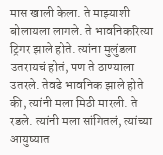मास खाली केला. ते माझ्याशी बोलायला लागले. ते भावनिकरित्या ट्रिगर झाले होते. त्यांना मुलुंडला उतरायचं होतं, पण ते ठाण्याला उतरले. तेवढे भावनिक झाले होते की, त्यांनी मला मिठी मारली. ते रडले. त्यांनी मला सांगितलं, त्यांच्या आयुष्यात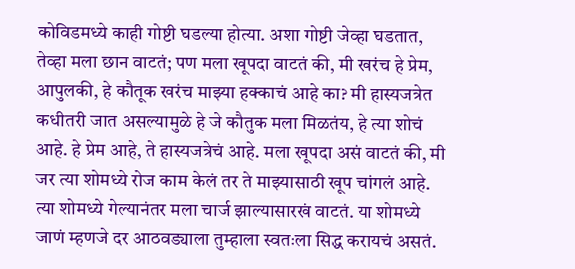कोविडमध्ये काही गोष्टी घडल्या होत्या. अशा गोष्टी जेव्हा घडतात, तेव्हा मला छान वाटतं; पण मला खूपदा वाटतं की, मी खरंच हे प्रेम, आपुलकी, हे कौतूक खरंच माझ्या हक्काचं आहे का? मी हास्यजत्रेत कधीतरी जात असल्यामुळे हे जे कौतुक मला मिळतंय, हे त्या शोचं आहे. हे प्रेम आहे, ते हास्यजत्रेचं आहे. मला खूपदा असं वाटतं की, मी जर त्या शोमध्ये रोज काम केलं तर ते माझ्यासाठी खूप चांगलं आहे. त्या शोमध्ये गेल्यानंतर मला चार्ज झाल्यासारखं वाटतं. या शोमध्ये जाणं म्हणजे दर आठवड्याला तुम्हाला स्वतःला सिद्ध करायचं असतं.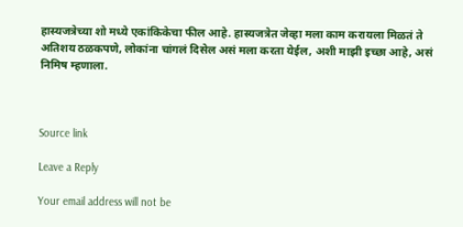हास्यजत्रेच्या शो मध्ये एकांकिकेचा फील आहे. हास्यजत्रेत जेव्हा मला काम करायला मिळतं ते अतिशय ठळकपणे, लोकांना चांगलं दिसेल असं मला करता येईल, अशी माझी इच्छा आहे, असं निमिष म्हणाला.



Source link

Leave a Reply

Your email address will not be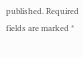published. Required fields are marked *